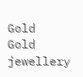Gold
Gold jewellery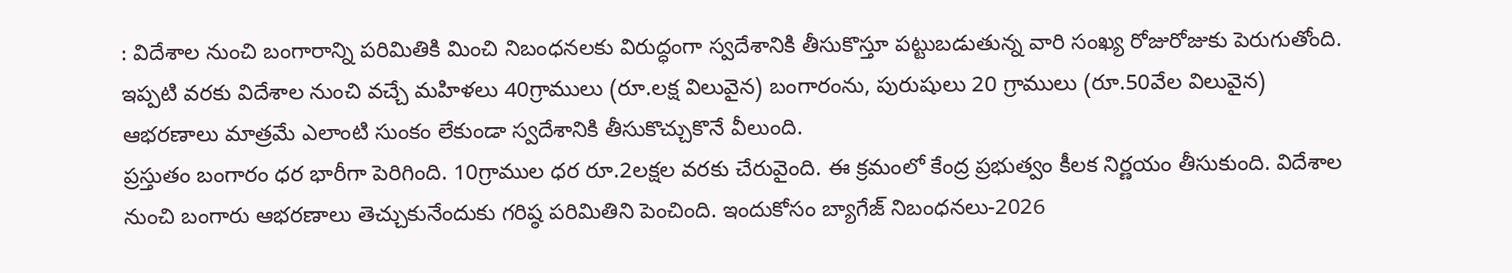: విదేశాల నుంచి బంగారాన్ని పరిమితికి మించి నిబంధనలకు విరుద్ధంగా స్వదేశానికి తీసుకొస్తూ పట్టుబడుతున్న వారి సంఖ్య రోజురోజుకు పెరుగుతోంది. ఇప్పటి వరకు విదేశాల నుంచి వచ్చే మహిళలు 40గ్రాములు (రూ.లక్ష విలువైన) బంగారంను, పురుషులు 20 గ్రాములు (రూ.50వేల విలువైన) ఆభరణాలు మాత్రమే ఎలాంటి సుంకం లేకుండా స్వదేశానికి తీసుకొచ్చుకొనే వీలుంది.
ప్రస్తుతం బంగారం ధర భారీగా పెరిగింది. 10గ్రాముల ధర రూ.2లక్షల వరకు చేరువైంది. ఈ క్రమంలో కేంద్ర ప్రభుత్వం కీలక నిర్ణయం తీసుకుంది. విదేశాల నుంచి బంగారు ఆభరణాలు తెచ్చుకునేందుకు గరిష్ఠ పరిమితిని పెంచింది. ఇందుకోసం బ్యాగేజ్ నిబంధనలు-2026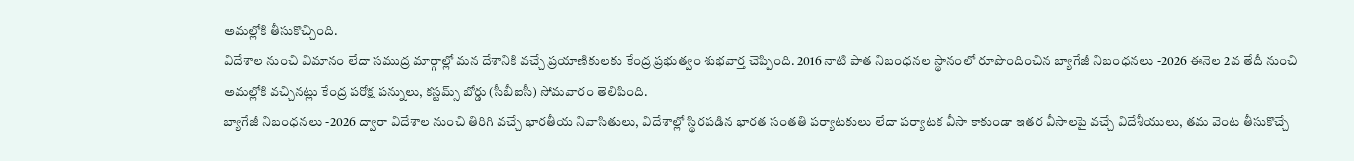అమల్లోకి తీసుకొచ్చింది.
విదేశాల నుంచి విమానం లేదా సముద్ర మార్గాల్లో మన దేశానికి వచ్చే ప్రయాణికులకు కేంద్ర ప్రభుత్వం శుభవార్త చెప్పింది. 2016 నాటి పాత నిబంధనల స్థానంలో రూపొందించిన బ్యాగేజీ నిబంధనలు -2026 ఈనెల 2వ తేదీ నుంచి అమల్లోకి వచ్చినట్లు కేంద్ర పరోక్ష పన్నులు, కస్టమ్స్ బోర్డు (సీబీఐసీ) సోమవారం తెలిపింది.
బ్యాగేజీ నిబంధనలు -2026 ద్వారా విదేశాల నుంచి తిరిగి వచ్చే భారతీయ నివాసితులు, విదేశాల్లో స్థిరపడిన భారత సంతతి పర్యాటకులు లేదా పర్యాటక వీసా కాకుండా ఇతర వీసాలపై వచ్చే విదేశీయులు, తమ వెంట తీసుకొచ్చే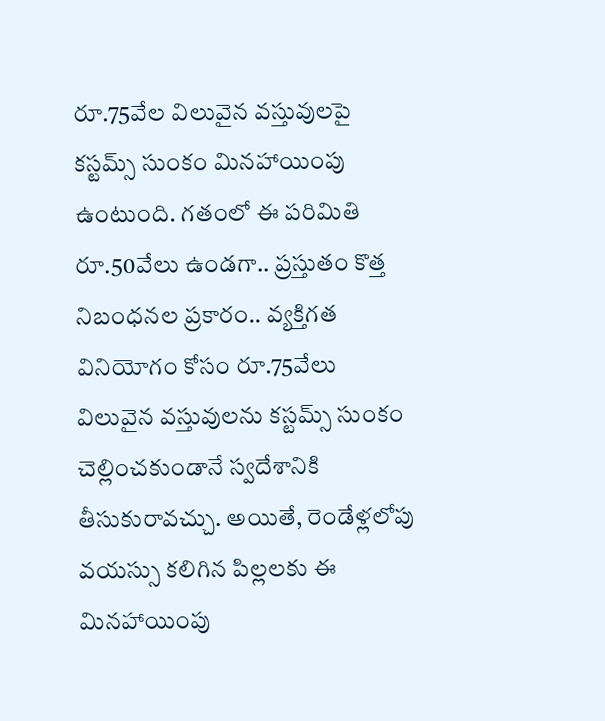రూ.75వేల విలువైన వస్తువులపై కస్టమ్స్ సుంకం మినహాయింపు ఉంటుంది. గతంలో ఈ పరిమితి రూ.50వేలు ఉండగా.. ప్రస్తుతం కొత్త నిబంధనల ప్రకారం.. వ్యక్తిగత వినియోగం కోసం రూ.75వేలు విలువైన వస్తువులను కస్టమ్స్ సుంకం చెల్లించకుండానే స్వదేశానికి తీసుకురావచ్చు. అయితే, రెండేళ్లలోపు వయస్సు కలిగిన పిల్లలకు ఈ మినహాయింపు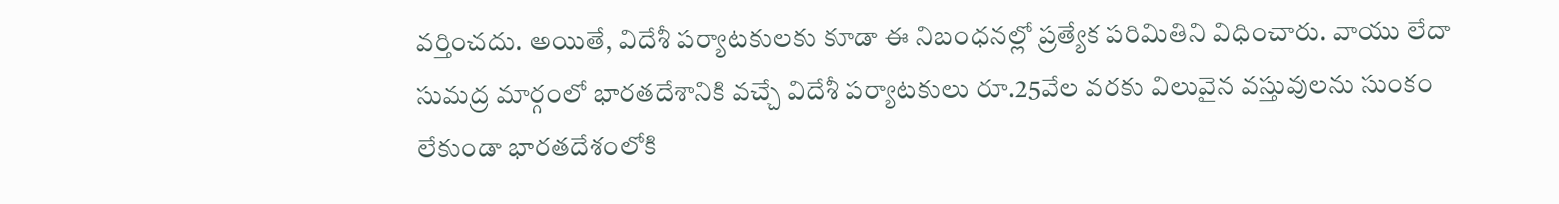వర్తించదు. అయితే, విదేశీ పర్యాటకులకు కూడా ఈ నిబంధనల్లో ప్రత్యేక పరిమితిని విధించారు. వాయు లేదా సుమద్ర మార్గంలో భారతదేశానికి వచ్చే విదేశీ పర్యాటకులు రూ.25వేల వరకు విలువైన వస్తువులను సుంకం లేకుండా భారతదేశంలోకి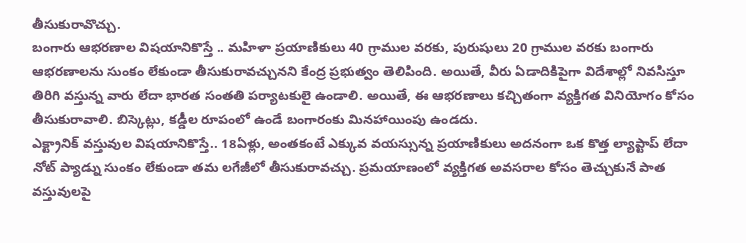తీసుకురావొచ్చు.
బంగారు ఆభరణాల విషయానికొస్తే .. మహిళా ప్రయాణికులు 40 గ్రాముల వరకు, పురుషులు 20 గ్రాముల వరకు బంగారు ఆభరణాలను సుంకం లేకుండా తీసుకురావచ్చునని కేంద్ర ప్రభుత్వం తెలిపింది. అయితే, వీరు ఏడాదికిపైగా విదేశాల్లో నివసిస్తూ తిరిగి వస్తున్న వారు లేదా భారత సంతతి పర్యాటకులై ఉండాలి. అయితే, ఈ ఆభరణాలు కచ్చితంగా వ్యక్తిగత వినియోగం కోసం తీసుకురావాలి. బిస్కెట్లు, కడ్డీల రూపంలో ఉండే బంగారంకు మినహాయింపు ఉండదు.
ఎక్ట్రానిక్ వస్తువుల విషయానికొస్తే.. 18ఏళ్లు, అంతకంటే ఎక్కువ వయస్సున్న ప్రయాణికులు అదనంగా ఒక కొత్త ల్యాప్టాప్ లేదా నోట్ ప్యాడ్ను సుంకం లేకుండా తమ లగేజీలో తీసుకురావచ్చు. ప్రమయాణంలో వ్యక్తిగత అవసరాల కోసం తెచ్చుకునే పాత వస్తువులపై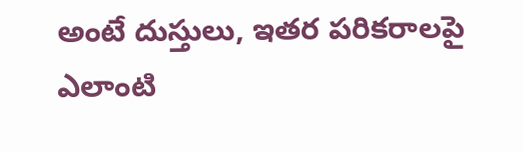అంటే దుస్తులు, ఇతర పరికరాలపై ఎలాంటి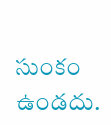సుంకం ఉండదు.